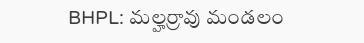BHPL: మల్హర్రావు మండలం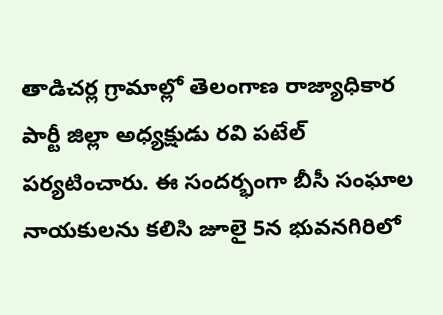తాడిచర్ల గ్రామాల్లో తెలంగాణ రాజ్యాధికార పార్టీ జిల్లా అధ్యక్షుడు రవి పటేల్ పర్యటించారు. ఈ సందర్భంగా బీసీ సంఘాల నాయకులను కలిసి జూలై 5న భువనగిరిలో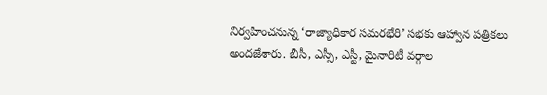నిర్వహించనున్న ‘రాజ్యాధికార సమరభేరి’ సభకు ఆహ్వాన పత్రికలు అందజేశారు. బీసీ, ఎస్సీ, ఎస్టీ, మైనారిటీ వర్గాల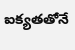ఐక్యతతోనే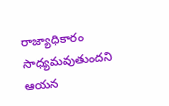రాజ్యాధికారం సాధ్యమవుతుందని ఆయన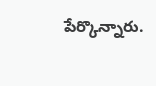పేర్కొన్నారు.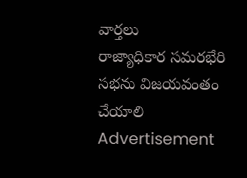వార్తలు
రాజ్యాధికార సమరభేరి సభను విజయవంతం చేయాలి
Advertisement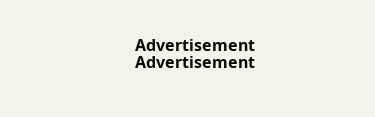Advertisement
Advertisement